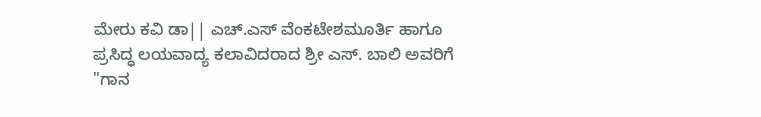ಮೇರು ಕವಿ ಡಾ|| ಎಚ್.ಎಸ್ ವೆಂಕಟೇಶಮೂರ್ತಿ ಹಾಗೂ ಪ್ರಸಿದ್ಧ ಲಯವಾದ್ಯ ಕಲಾವಿದರಾದ ಶ್ರೀ ಎಸ್. ಬಾಲಿ ಅವರಿಗೆ "ಗಾನ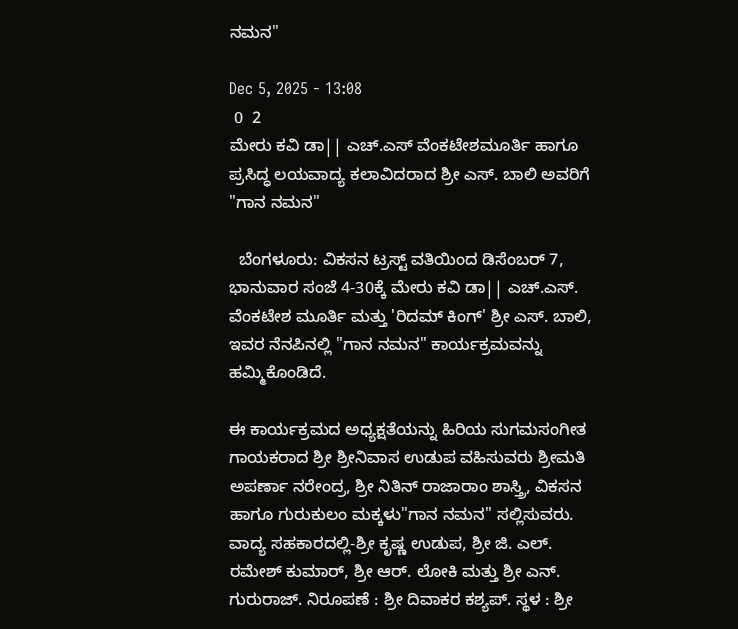ನಮನ"

Dec 5, 2025 - 13:08
 0  2
ಮೇರು ಕವಿ ಡಾ|| ಎಚ್.ಎಸ್ ವೆಂಕಟೇಶಮೂರ್ತಿ ಹಾಗೂ ಪ್ರಸಿದ್ಧ ಲಯವಾದ್ಯ ಕಲಾವಿದರಾದ ಶ್ರೀ ಎಸ್. ಬಾಲಿ ಅವರಿಗೆ "ಗಾನ ನಮನ"

  ಬೆಂಗಳೂರು: ವಿಕಸನ ಟ್ರಸ್ಟ್ ವತಿಯಿಂದ ಡಿಸೆಂಬರ್ 7, ಭಾನುವಾರ ಸಂಜೆ 4-30ಕ್ಕೆ ಮೇರು ಕವಿ ಡಾ|| ಎಚ್.ಎಸ್. ವೆಂಕಟೇಶ ಮೂರ್ತಿ ಮತ್ತು 'ರಿದಮ್ ಕಿಂಗ್' ಶ್ರೀ ಎಸ್. ಬಾಲಿ, ಇವರ ನೆನಪಿನಲ್ಲಿ "ಗಾನ ನಮನ" ಕಾರ್ಯಕ್ರಮವನ್ನು ಹಮ್ಮಿಕೊಂಡಿದೆ.

ಈ ಕಾರ್ಯಕ್ರಮದ ಅಧ್ಯಕ್ಷತೆಯನ್ನು ಹಿರಿಯ ಸುಗಮಸಂಗೀತ ಗಾಯಕರಾದ ಶ್ರೀ ಶ್ರೀನಿವಾಸ ಉಡುಪ ವಹಿಸುವರು ಶ್ರೀಮತಿ ಅಪರ್ಣಾ ನರೇಂದ್ರ, ಶ್ರೀ ನಿತಿನ್ ರಾಜಾರಾಂ ಶಾಸ್ತ್ರಿ, ವಿಕಸನ ಹಾಗೂ ಗುರುಕುಲಂ ಮಕ್ಕಳು"ಗಾನ ನಮನ" ಸಲ್ಲಿಸುವರು. ವಾದ್ಯ ಸಹಕಾರದಲ್ಲಿ-ಶ್ರೀ ಕೃಷ್ಣ ಉಡುಪ, ಶ್ರೀ ಜಿ. ಎಲ್. ರಮೇಶ್ ಕುಮಾರ್, ಶ್ರೀ ಆರ್. ಲೋಕಿ ಮತ್ತು ಶ್ರೀ ಎನ್. ಗುರುರಾಜ್. ನಿರೂಪಣೆ : ಶ್ರೀ ದಿವಾಕರ ಕಶ್ಯಪ್. ಸ್ಥಳ : ಶ್ರೀ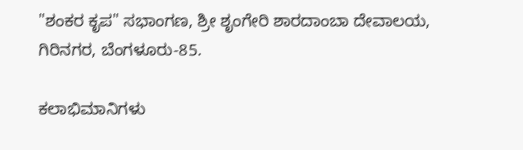"ಶಂಕರ ಕೃಪ" ಸಭಾಂಗಣ, ಶ್ರೀ ಶೃಂಗೇರಿ ಶಾರದಾಂಬಾ ದೇವಾಲಯ, ಗಿರಿನಗರ, ಬೆಂಗಳೂರು-85.

ಕಲಾಭಿಮಾನಿಗಳು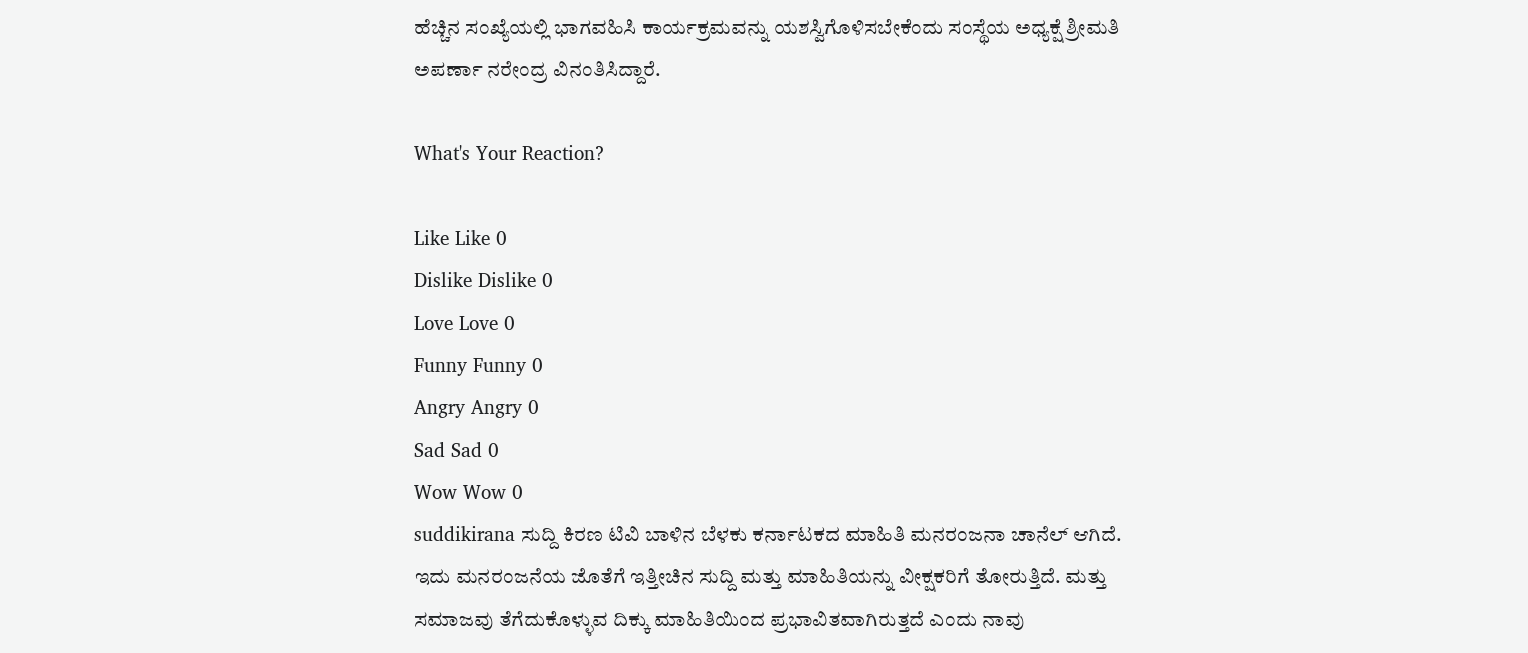ಹೆಚ್ಚಿನ ಸಂಖ್ಯೆಯಲ್ಲಿ ಭಾಗವಹಿಸಿ ಕಾರ್ಯಕ್ರಮವನ್ನು ಯಶಸ್ವಿಗೊಳಿಸಬೇಕೆಂದು ಸಂಸ್ಥೆಯ ಅಧ್ಯಕ್ಷೆ ಶ್ರೀಮತಿ ಅಪರ್ಣಾ ನರೇಂದ್ರ ವಿನಂತಿಸಿದ್ದಾರೆ.

What's Your Reaction?

Like Like 0
Dislike Dislike 0
Love Love 0
Funny Funny 0
Angry Angry 0
Sad Sad 0
Wow Wow 0
suddikirana ಸುದ್ದಿ ಕಿರಣ ಟಿವಿ ಬಾಳಿನ ಬೆಳಕು ಕರ್ನಾಟಕದ ಮಾಹಿತಿ ಮನರಂಜನಾ ಚಾನೆಲ್ ಆಗಿದೆ. ಇದು ಮನರಂಜನೆಯ ಜೊತೆಗೆ ಇತ್ತೀಚಿನ ಸುದ್ದಿ ಮತ್ತು ಮಾಹಿತಿಯನ್ನು ವೀಕ್ಷಕರಿಗೆ ತೋರುತ್ತಿದೆ. ಮತ್ತು ಸಮಾಜವು ತೆಗೆದುಕೊಳ್ಳುವ ದಿಕ್ಕು ಮಾಹಿತಿಯಿಂದ ಪ್ರಭಾವಿತವಾಗಿರುತ್ತದೆ ಎಂದು ನಾವು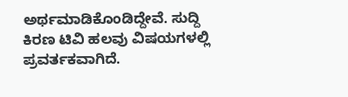ಅರ್ಥಮಾಡಿಕೊಂಡಿದ್ದೇವೆ. ಸುದ್ದಿ ಕಿರಣ ಟಿವಿ ಹಲವು ವಿಷಯಗಳಲ್ಲಿ ಪ್ರವರ್ತಕವಾಗಿದೆ.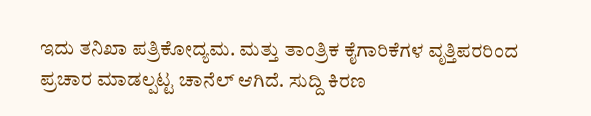ಇದು ತನಿಖಾ ಪತ್ರಿಕೋದ್ಯಮ. ಮತ್ತು ತಾಂತ್ರಿಕ ಕೈಗಾರಿಕೆಗಳ ವೃತ್ತಿಪರರಿಂದ ಪ್ರಚಾರ ಮಾಡಲ್ಪಟ್ಟ ಚಾನೆಲ್ ಆಗಿದೆ. ಸುದ್ದಿ ಕಿರಣ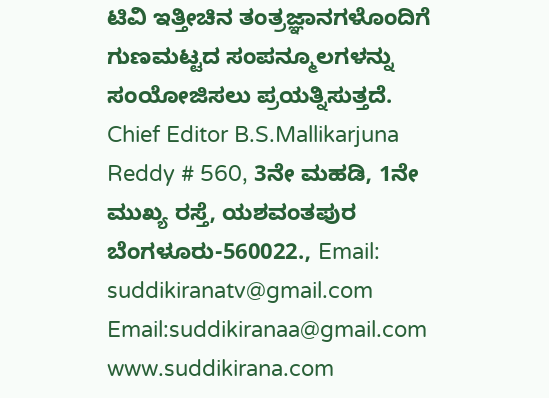ಟಿವಿ ಇತ್ತೀಚಿನ ತಂತ್ರಜ್ಞಾನಗಳೊಂದಿಗೆ ಗುಣಮಟ್ಟದ ಸಂಪನ್ಮೂಲಗಳನ್ನು ಸಂಯೋಜಿಸಲು ಪ್ರಯತ್ನಿಸುತ್ತದೆ. Chief Editor B.S.Mallikarjuna Reddy # 560, 3ನೇ ಮಹಡಿ, 1ನೇ ಮುಖ್ಯ ರಸ್ತೆ, ಯಶವಂತಪುರ ಬೆಂಗಳೂರು-560022., Email: suddikiranatv@gmail.com Email:suddikiranaa@gmail.com www.suddikirana.com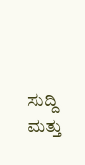ಸುದ್ದಿ ಮತ್ತು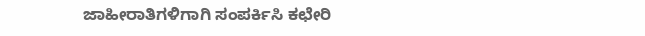ಜಾಹೀರಾತಿಗಳಿಗಾಗಿ ಸಂಪರ್ಕಿಸಿ ಕಛೇರಿ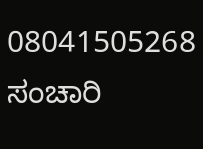08041505268 ಸಂಚಾರಿ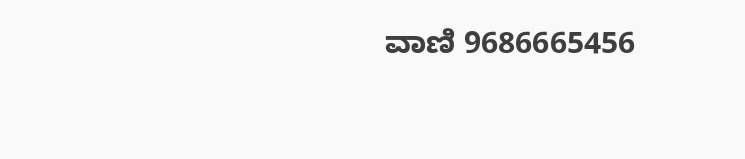ವಾಣಿ 9686665456